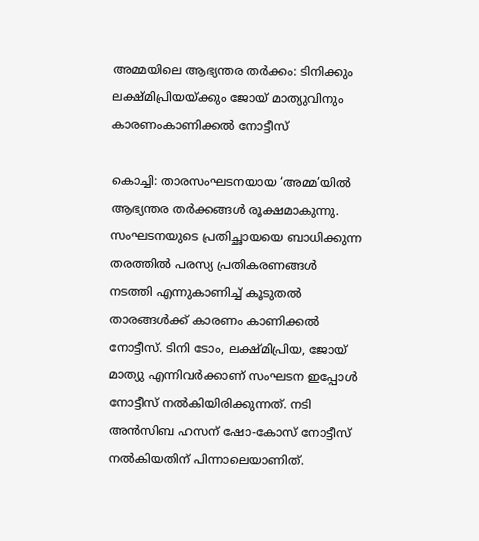അമ്മയിലെ ആഭ്യന്തര തര്‍ക്കം: ടിനിക്കും ലക്ഷ്മിപ്രിയയ്ക്കും ജോയ് മാത്യുവിനും കാരണംകാണിക്കല്‍ നോട്ടീസ്

കൊച്ചി: താരസംഘടനയായ ‘അമ്മ’യില്‍ ആഭ്യന്തര തര്‍ക്കങ്ങള്‍ രൂക്ഷമാകുന്നു. സംഘടനയുടെ പ്രതിച്ഛായയെ ബാധിക്കുന്ന തരത്തില്‍ പരസ്യ പ്രതികരണങ്ങള്‍ നടത്തി എന്നുകാണിച്ച് കൂടുതല്‍ താരങ്ങള്‍ക്ക് കാരണം കാണിക്കല്‍ നോട്ടീസ്. ടിനി ടോം, ലക്ഷ്മിപ്രിയ, ജോയ് മാത്യു എന്നിവര്‍ക്കാണ് സംഘടന ഇപ്പോള്‍ നോട്ടീസ് നല്‍കിയിരിക്കുന്നത്. നടി അന്‍സിബ ഹസന് ഷോ-കോസ് നോട്ടീസ് നല്‍കിയതിന് പിന്നാലെയാണിത്.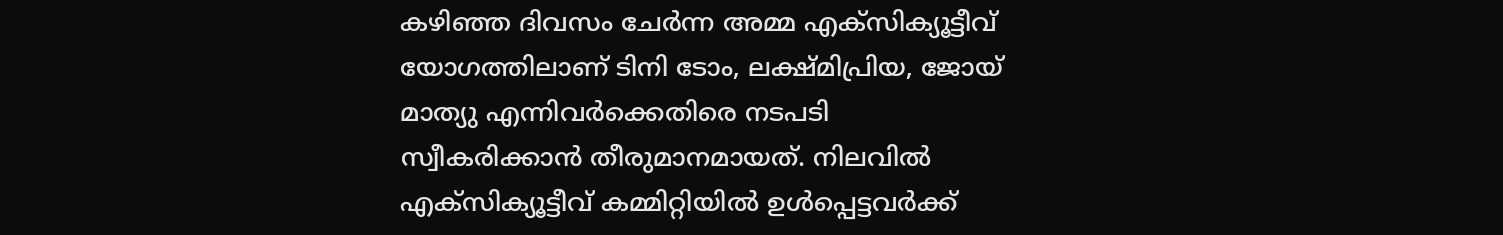കഴിഞ്ഞ ദിവസം ചേര്‍ന്ന അമ്മ എക്‌സിക്യൂട്ടീവ് യോഗത്തിലാണ് ടിനി ടോം, ലക്ഷ്മിപ്രിയ, ജോയ് മാത്യു എന്നിവര്‍ക്കെതിരെ നടപടി സ്വീകരിക്കാന്‍ തീരുമാനമായത്. നിലവില്‍ എക്‌സിക്യൂട്ടീവ് കമ്മിറ്റിയില്‍ ഉള്‍പ്പെട്ടവര്‍ക്ക്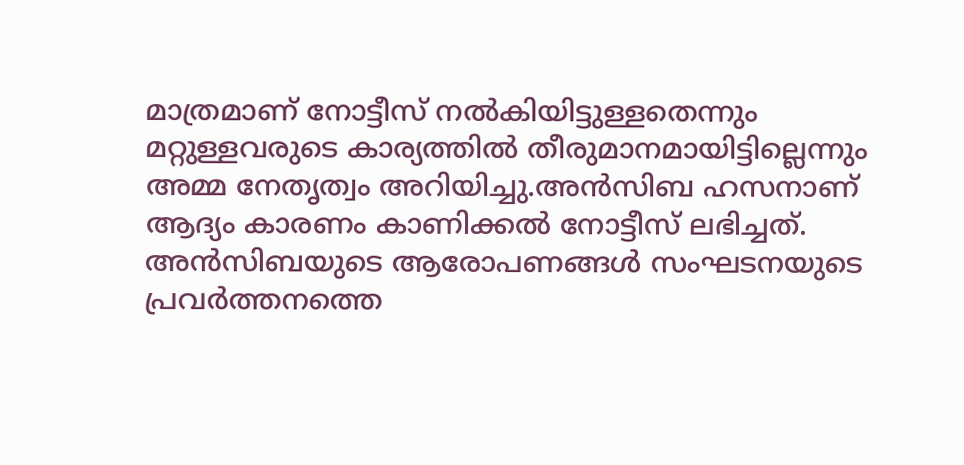മാത്രമാണ് നോട്ടീസ് നല്‍കിയിട്ടുള്ളതെന്നും മറ്റുള്ളവരുടെ കാര്യത്തില്‍ തീരുമാനമായിട്ടില്ലെന്നും അമ്മ നേതൃത്വം അറിയിച്ചു.അന്‍സിബ ഹസനാണ് ആദ്യം കാരണം കാണിക്കല്‍ നോട്ടീസ് ലഭിച്ചത്. അന്‍സിബയുടെ ആരോപണങ്ങള്‍ സംഘടനയുടെ പ്രവര്‍ത്തനത്തെ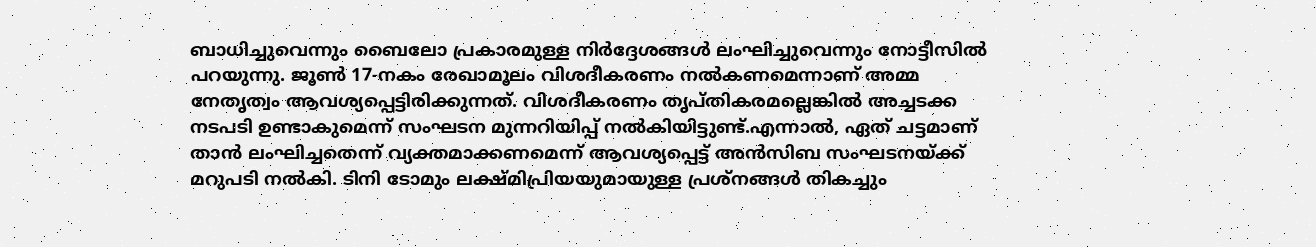ബാധിച്ചുവെന്നും ബൈലോ പ്രകാരമുള്ള നിര്‍ദ്ദേശങ്ങള്‍ ലംഘിച്ചുവെന്നും നോട്ടീസില്‍ പറയുന്നു. ജൂണ്‍ 17-നകം രേഖാമൂലം വിശദീകരണം നല്‍കണമെന്നാണ് അമ്മ നേതൃത്വം ആവശ്യപ്പെട്ടിരിക്കുന്നത്. വിശദീകരണം തൃപ്തികരമല്ലെങ്കില്‍ അച്ചടക്ക നടപടി ഉണ്ടാകുമെന്ന് സംഘടന മുന്നറിയിപ്പ് നല്‍കിയിട്ടുണ്ട്.എന്നാല്‍, ഏത് ചട്ടമാണ് താന്‍ ലംഘിച്ചതെന്ന് വ്യക്തമാക്കണമെന്ന് ആവശ്യപ്പെട്ട് അന്‍സിബ സംഘടനയ്ക്ക് മറുപടി നല്‍കി. ടിനി ടോമും ലക്ഷ്മിപ്രിയയുമായുള്ള പ്രശ്‌നങ്ങള്‍ തികച്ചും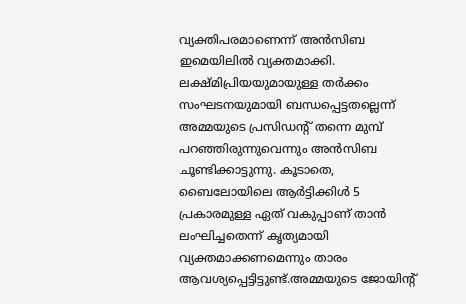വ്യക്തിപരമാണെന്ന് അന്‍സിബ ഇമെയിലില്‍ വ്യക്തമാക്കി. ലക്ഷ്മിപ്രിയയുമായുള്ള തര്‍ക്കം സംഘടനയുമായി ബന്ധപ്പെട്ടതല്ലെന്ന് അമ്മയുടെ പ്രസിഡന്റ് തന്നെ മുമ്പ് പറഞ്ഞിരുന്നുവെന്നും അന്‍സിബ ചൂണ്ടിക്കാട്ടുന്നു. കൂടാതെ, ബൈലോയിലെ ആര്‍ട്ടിക്കിള്‍ 5 പ്രകാരമുള്ള ഏത് വകുപ്പാണ് താന്‍ ലംഘിച്ചതെന്ന് കൃത്യമായി വ്യക്തമാക്കണമെന്നും താരം ആവശ്യപ്പെട്ടിട്ടുണ്ട്.അമ്മയുടെ ജോയിന്റ്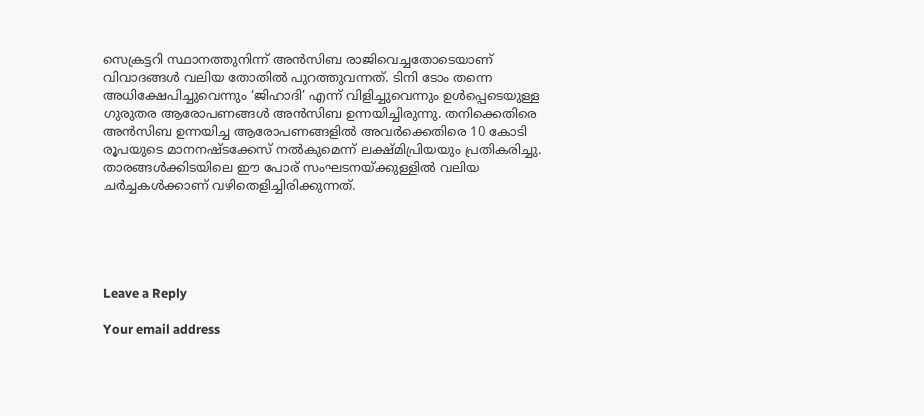സെക്രട്ടറി സ്ഥാനത്തുനിന്ന് അന്‍സിബ രാജിവെച്ചതോടെയാണ് വിവാദങ്ങള്‍ വലിയ തോതില്‍ പുറത്തുവന്നത്. ടിനി ടോം തന്നെ അധിക്ഷേപിച്ചുവെന്നും ‘ജിഹാദി’ എന്ന് വിളിച്ചുവെന്നും ഉള്‍പ്പെടെയുള്ള ഗുരുതര ആരോപണങ്ങള്‍ അന്‍സിബ ഉന്നയിച്ചിരുന്നു. തനിക്കെതിരെ അന്‍സിബ ഉന്നയിച്ച ആരോപണങ്ങളില്‍ അവര്‍ക്കെതിരെ 10 കോടി രൂപയുടെ മാനനഷ്ടക്കേസ് നല്‍കുമെന്ന് ലക്ഷ്മിപ്രിയയും പ്രതികരിച്ചു. താരങ്ങള്‍ക്കിടയിലെ ഈ പോര് സംഘടനയ്ക്കുള്ളില്‍ വലിയ ചര്‍ച്ചകള്‍ക്കാണ് വഴിതെളിച്ചിരിക്കുന്നത്.





Leave a Reply

Your email address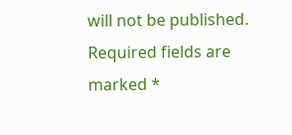will not be published. Required fields are marked *